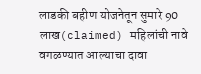लाडकी बहीण योजनेतून सुमारे 90 लाख(claimed) महिलांची नावे वगळण्यात आल्याचा दावा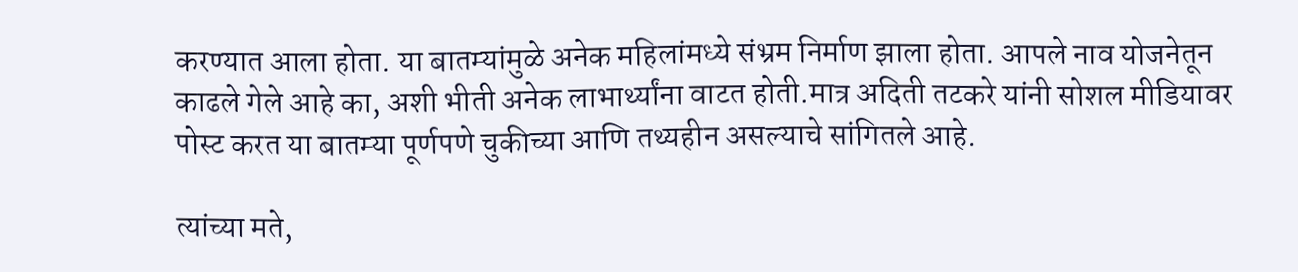करण्यात आला होता. या बातम्यांमुळे अनेक महिलांमध्ये संभ्रम निर्माण झाला होता. आपले नाव योजनेतून काढले गेले आहे का, अशी भीती अनेक लाभार्थ्यांना वाटत होती.मात्र अदिती तटकरे यांनी सोशल मीडियावर पोस्ट करत या बातम्या पूर्णपणे चुकीच्या आणि तथ्यहीन असल्याचे सांगितले आहे.

त्यांच्या मते,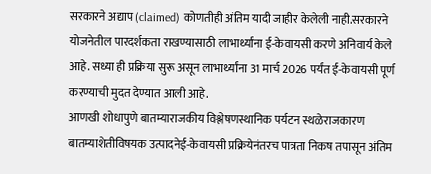सरकारने अद्याप (claimed) कोणतीही अंतिम यादी जाहीर केलेली नाही.सरकारने योजनेतील पारदर्शकता राखण्यासाठी लाभार्थ्यांना ई-केवायसी करणे अनिवार्य केले आहे. सध्या ही प्रक्रिया सुरू असून लाभार्थ्यांना 31 मार्च 2026 पर्यंत ई-केवायसी पूर्ण करण्याची मुदत देण्यात आली आहे.
आणखी शोधापुणे बातम्याराजकीय विश्लेषणस्थानिक पर्यटन स्थळेराजकारण बातम्याशेतीविषयक उत्पादनेई-केवायसी प्रक्रियेनंतरच पात्रता निकष तपासून अंतिम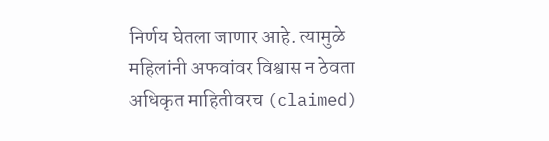निर्णय घेतला जाणार आहे. त्यामुळे महिलांनी अफवांवर विश्वास न ठेवता अधिकृत माहितीवरच (claimed)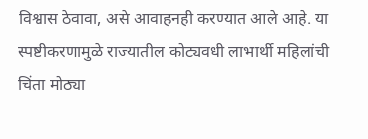विश्वास ठेवावा, असे आवाहनही करण्यात आले आहे. या स्पष्टीकरणामुळे राज्यातील कोट्यवधी लाभार्थी महिलांची चिंता मोठ्या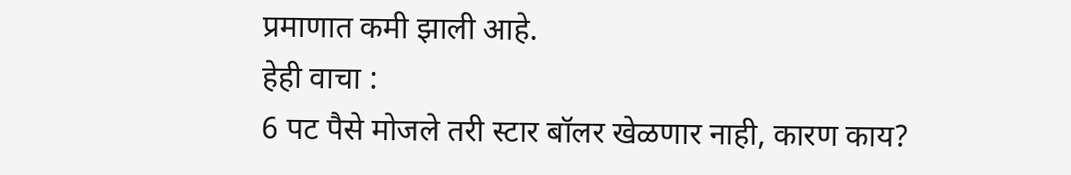प्रमाणात कमी झाली आहे.
हेही वाचा :
6 पट पैसे मोजले तरी स्टार बॉलर खेळणार नाही, कारण काय?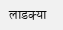लाडक्या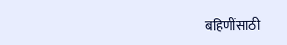बहिणींसाठी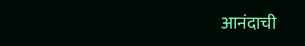आनंदाची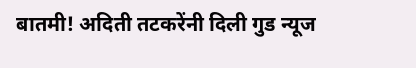बातमी! अदिती तटकरेंनी दिली गुड न्यूज